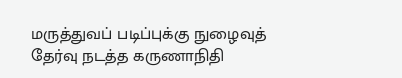மருத்துவப் படிப்புக்கு நுழைவுத் தேர்வு நடத்த கருணாநிதி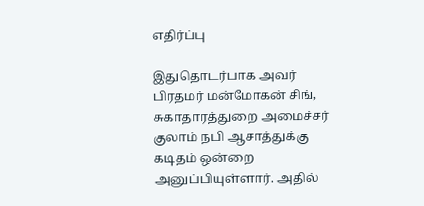எதிர்ப்பு

இதுதொடர்பாக அவர் பிரதமர் மன்மோகன் சிங், சுகாதாரத்துறை அமைச்சர் குலாம் நபி ஆசாத்துக்கு கடிதம் ஒன்றை அனுப்பியுள்ளார். அதில்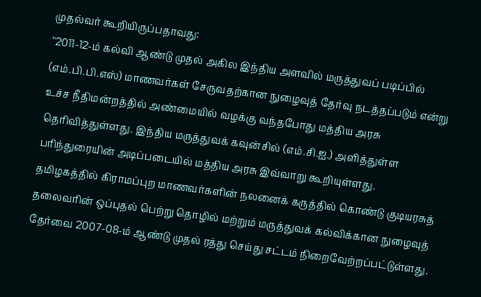முதல்வர் கூறியிருப்பதாவது:
"2011-12-ம் கல்வி ஆண்டு முதல் அகில இந்திய அளவில் மருத்துவப் படிப்பில் (எம்.பி.பி.எஸ்) மாணவர்கள் சேருவதற்கான நுழைவுத் தேர்வு நடத்தப்படும் என்று உச்ச நீதிமன்றத்தில் அண்மையில் வழக்கு வந்தபோது மத்திய அரசு தெரிவித்துள்ளது. இந்திய மருத்துவக் கவுன்சில் (எம்.சி.ஐ.) அளித்துள்ள பரிந்துரையின் அடிப்படையில் மத்திய அரசு இவ்வாறு கூறியுள்ளது.
தமிழகத்தில் கிராமப்புற மாணவர்களின் நலனைக் கருத்தில் கொண்டு குடியரசுத் தலைவரின் ஒப்புதல் பெற்று தொழில் மற்றும் மருத்துவக் கல்விக்கான நுழைவுத் தேர்வை 2007-08-ம் ஆண்டு முதல் ரத்து செய்து சட்டம் நிறைவேற்றப்பட்டுள்ளது.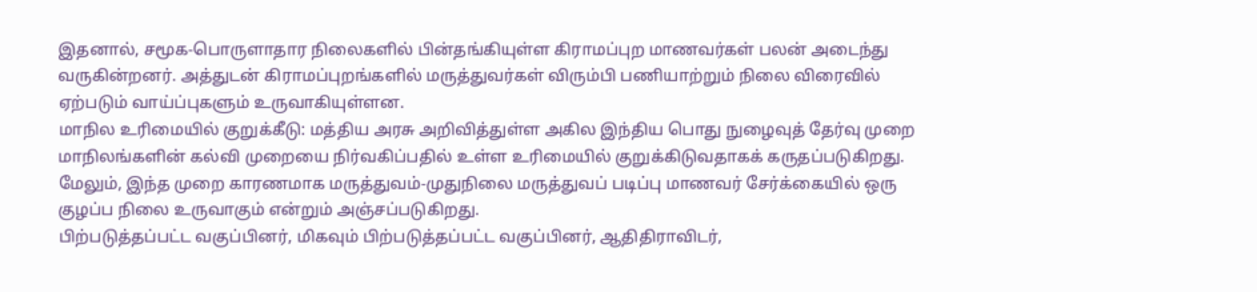இதனால், சமூக-பொருளாதார நிலைகளில் பின்தங்கியுள்ள கிராமப்புற மாணவர்கள் பலன் அடைந்து வருகின்றனர். அத்துடன் கிராமப்புறங்களில் மருத்துவர்கள் விரும்பி பணியாற்றும் நிலை விரைவில் ஏற்படும் வாய்ப்புகளும் உருவாகியுள்ளன.
மாநில உரிமையில் குறுக்கீடு: மத்திய அரசு அறிவித்துள்ள அகில இந்திய பொது நுழைவுத் தேர்வு முறை மாநிலங்களின் கல்வி முறையை நிர்வகிப்பதில் உள்ள உரிமையில் குறுக்கிடுவதாகக் கருதப்படுகிறது. மேலும், இந்த முறை காரணமாக மருத்துவம்-முதுநிலை மருத்துவப் படிப்பு மாணவர் சேர்க்கையில் ஒரு குழப்ப நிலை உருவாகும் என்றும் அஞ்சப்படுகிறது.
பிற்படுத்தப்பட்ட வகுப்பினர், மிகவும் பிற்படுத்தப்பட்ட வகுப்பினர், ஆதிதிராவிடர்,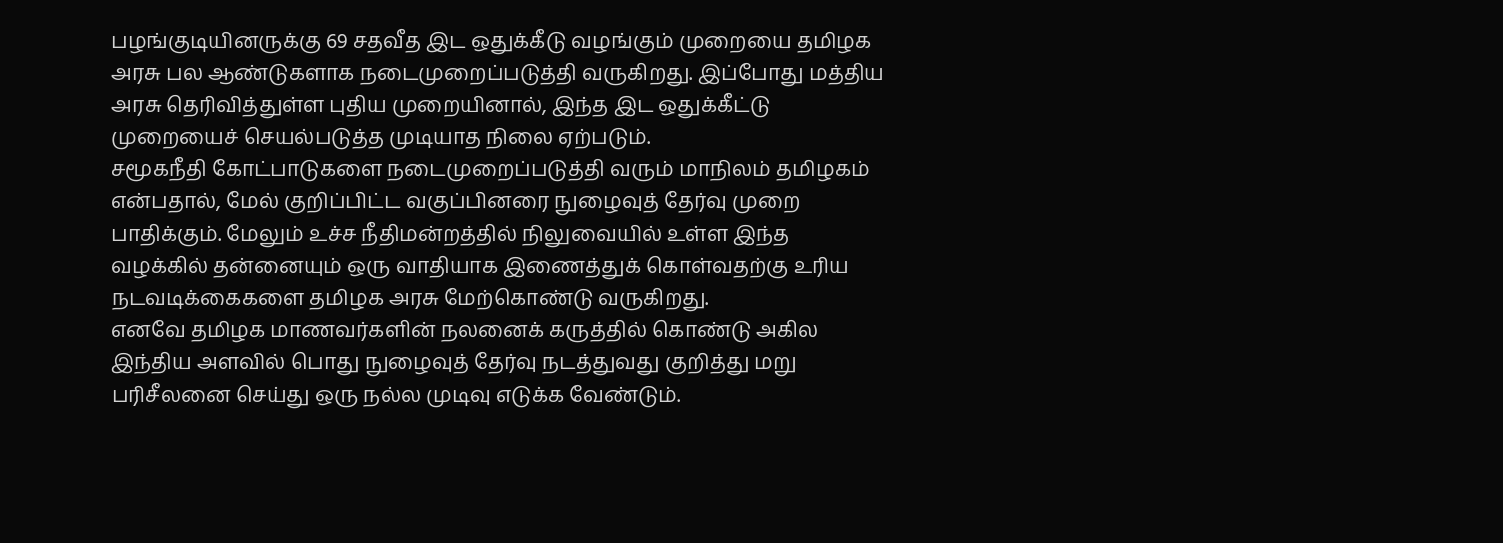பழங்குடியினருக்கு 69 சதவீத இட ஒதுக்கீடு வழங்கும் முறையை தமிழக அரசு பல ஆண்டுகளாக நடைமுறைப்படுத்தி வருகிறது. இப்போது மத்திய அரசு தெரிவித்துள்ள புதிய முறையினால், இந்த இட ஒதுக்கீட்டு முறையைச் செயல்படுத்த முடியாத நிலை ஏற்படும்.
சமூகநீதி கோட்பாடுகளை நடைமுறைப்படுத்தி வரும் மாநிலம் தமிழகம் என்பதால், மேல் குறிப்பிட்ட வகுப்பினரை நுழைவுத் தேர்வு முறை பாதிக்கும். மேலும் உச்ச நீதிமன்றத்தில் நிலுவையில் உள்ள இந்த வழக்கில் தன்னையும் ஒரு வாதியாக இணைத்துக் கொள்வதற்கு உரிய நடவடிக்கைகளை தமிழக அரசு மேற்கொண்டு வருகிறது.
எனவே தமிழக மாணவர்களின் நலனைக் கருத்தில் கொண்டு அகில இந்திய அளவில் பொது நுழைவுத் தேர்வு நடத்துவது குறித்து மறு பரிசீலனை செய்து ஒரு நல்ல முடிவு எடுக்க வேண்டும்.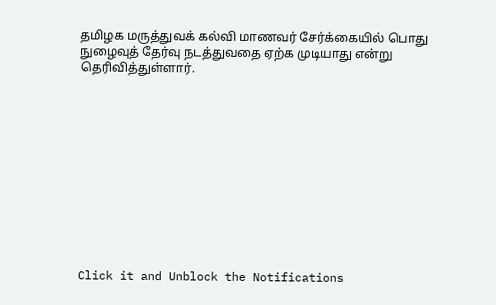தமிழக மருத்துவக் கல்வி மாணவர் சேர்க்கையில் பொது நுழைவுத் தேர்வு நடத்துவதை ஏற்க முடியாது என்று தெரிவித்துள்ளார்.












Click it and Unblock the Notifications